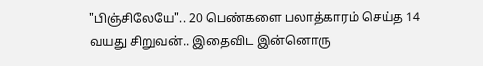"பிஞ்சிலேயே".. 20 பெண்களை பலாத்காரம் செய்த 14 வயது சிறுவன்.. இதைவிட இன்னொரு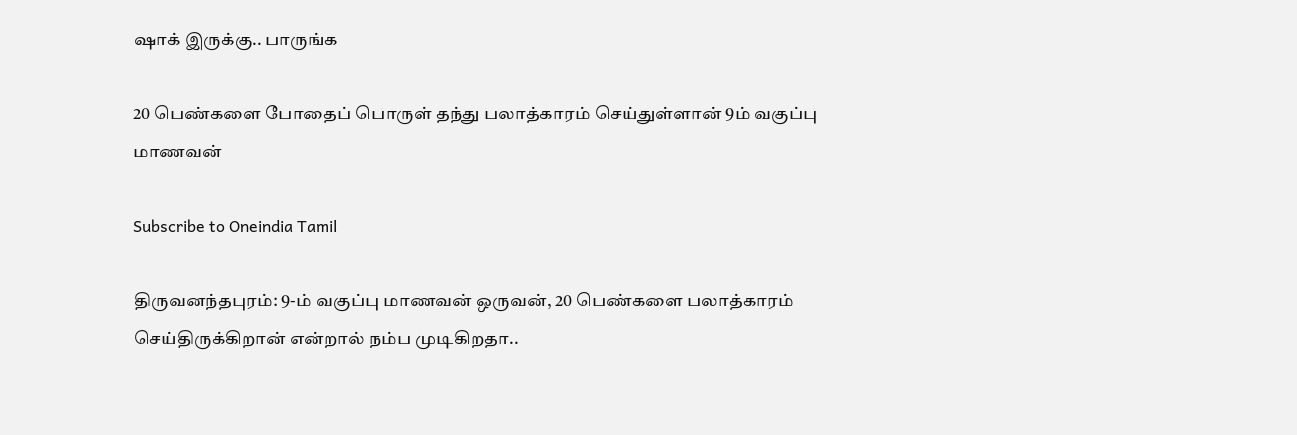ஷாக் இருக்கு.. பாருங்க

20 பெண்களை போதைப் பொருள் தந்து பலாத்காரம் செய்துள்ளான் 9ம் வகுப்பு மாணவன்

Subscribe to Oneindia Tamil

திருவனந்தபுரம்: 9-ம் வகுப்பு மாணவன் ஒருவன், 20 பெண்களை பலாத்காரம் செய்திருக்கிறான் என்றால் நம்ப முடிகிறதா..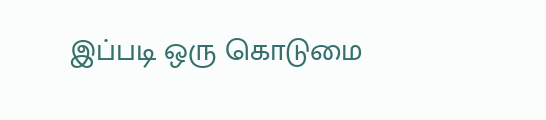இப்படி ஒரு கொடுமை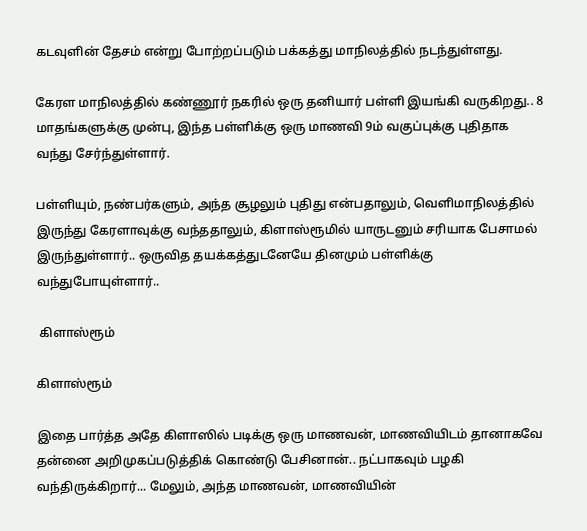கடவுளின் தேசம் என்று போற்றப்படும் பக்கத்து மாநிலத்தில் நடந்துள்ளது.

கேரள மாநிலத்தில் கண்ணூர் நகரில் ஒரு தனியார் பள்ளி இயங்கி வருகிறது.. 8 மாதங்களுக்கு முன்பு, இந்த பள்ளிக்கு ஒரு மாணவி 9ம் வகுப்புக்கு புதிதாக வந்து சேர்ந்துள்ளார்.

பள்ளியும், நண்பர்களும், அந்த சூழலும் புதிது என்பதாலும், வெளிமாநிலத்தில் இருந்து கேரளாவுக்கு வந்ததாலும், கிளாஸ்ரூமில் யாருடனும் சரியாக பேசாமல் இருந்துள்ளார்.. ஒருவித தயக்கத்துடனேயே தினமும் பள்ளிக்கு வந்துபோயுள்ளார்..

 கிளாஸ்ரூம்

கிளாஸ்ரூம்

இதை பார்த்த அதே கிளாஸில் படிக்கு ஒரு மாணவன், மாணவியிடம் தானாகவே தன்னை அறிமுகப்படுத்திக் கொண்டு பேசினான்.. நட்பாகவும் பழகி வந்திருக்கிறார்... மேலும், அந்த மாணவன், மாணவியின்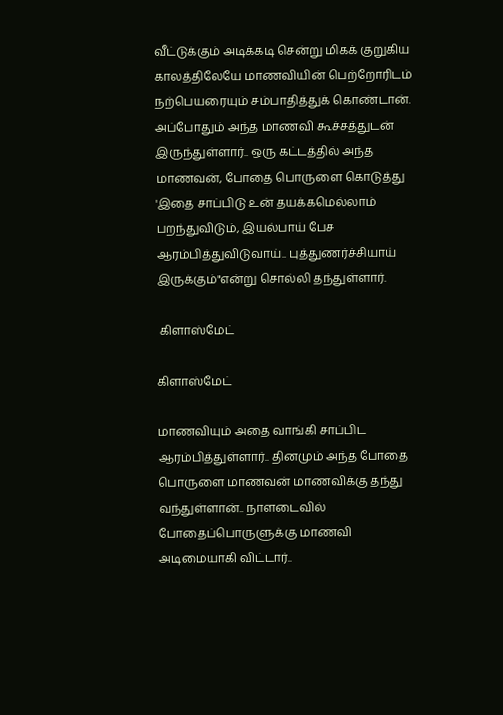வீட்டுக்கும் அடிக்கடி சென்று மிகக் குறுகிய காலத்திலேயே மாணவியின் பெற்றோரிடம் நற்பெயரையும் சம்பாதித்துக் கொண்டான். அப்போதும் அந்த மாணவி கூச்சத்துடன் இருந்துள்ளார்.. ஒரு கட்டத்தில் அந்த மாணவன், போதை பொருளை கொடுத்து 'இதை சாப்பிடு உன் தயக்கமெல்லாம் பறந்துவிடும், இயல்பாய் பேச ஆரம்பித்துவிடுவாய்.. புத்துணர்ச்சியாய் இருக்கும்"என்று சொல்லி தந்துள்ளார்.

 கிளாஸ்மேட்

கிளாஸ்மேட்

மாணவியும் அதை வாங்கி சாப்பிட ஆரம்பித்துள்ளார்.. தினமும் அந்த போதை பொருளை மாணவன் மாணவிக்கு தந்து வந்துள்ளான்.. நாளடைவில் போதைப்பொருளுக்கு மாணவி அடிமையாகி விட்டார்..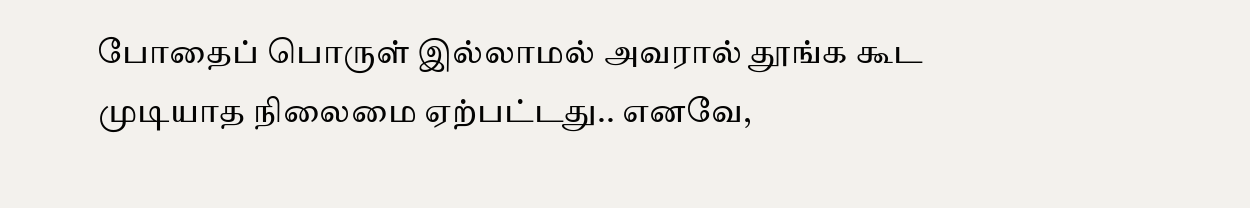போதைப் பொருள் இல்லாமல் அவரால் தூங்க கூட முடியாத நிலைமை ஏற்பட்டது.. எனவே,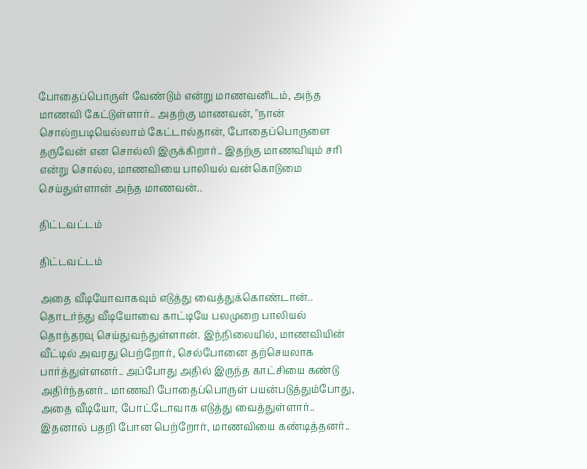போதைப்பொருள் வேண்டும் என்று மாணவனிடம், அந்த மாணவி கேட்டுள்ளார்.. அதற்கு மாணவன், "நான் சொல்றபடியெல்லாம் கேட்டால்தான், போதைப்பொருளை தருவேன் என சொல்லி இருக்கிறார்.. இதற்கு மாணவியும் சரி என்று சொல்ல, மாணவியை பாலியல் வன்கொடுமை செய்துள்ளான் அந்த மாணவன்..

திட்டவட்டம்

திட்டவட்டம்

அதை வீடியோவாகவும் எடுத்து வைத்துக்கொண்டான்.. தொடர்ந்து வீடியோவை காட்டியே பலமுறை பாலியல் தொந்தரவு செய்துவந்துள்ளான். இந்நிலையில், மாணவியின் வீட்டில் அவரது பெற்றோர், செல்போனை தற்செயலாக பார்த்துள்ளனர்.. அப்போது அதில் இருந்த காட்சியை கண்டு அதிர்ந்தனர்.. மாணவி போதைப்பொருள் பயன்படுத்தும்போது, அதை வீடியோ, போட்டோவாக எடுத்து வைத்துள்ளார்.. இதனால் பதறி போன பெற்றோர், மாணவியை கண்டித்தனர்..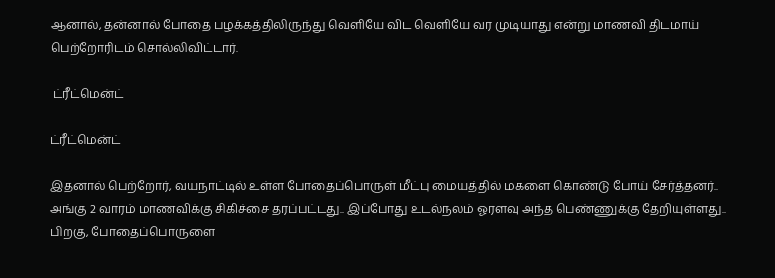ஆனால், தன்னால் போதை பழக்கத்திலிருந்து வெளியே விட வெளியே வர முடியாது என்று மாணவி திடமாய் பெற்றோரிடம் சொல்லிவிட்டார்.

 ட்ரீட்மென்ட்

ட்ரீட்மென்ட்

இதனால் பெற்றோர், வயநாட்டில் உள்ள போதைப்பொருள் மீட்பு மையத்தில் மகளை கொண்டு போய் சேர்த்தனர்.. அங்கு 2 வாரம் மாணவிக்கு சிகிச்சை தரப்பட்டது.. இப்போது உடல்நலம் ஓரளவு அந்த பெண்ணுக்கு தேறியுள்ளது.. பிறகு, போதைப்பொருளை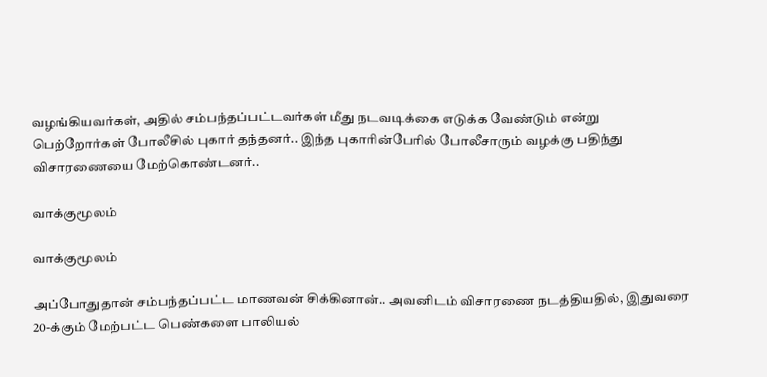வழங்கியவர்கள், அதில் சம்பந்தப்பட்டவர்கள் மீது நடவடிக்கை எடுக்க வேண்டும் என்று பெற்றோர்கள் போலீசில் புகார் தந்தனர்.. இந்த புகாரின்பேரில் போலீசாரும் வழக்கு பதிந்து விசாரணையை மேற்கொண்டனர்..

வாக்குமூலம்

வாக்குமூலம்

அப்போதுதான் சம்பந்தப்பட்ட மாணவன் சிக்கினான்.. அவனிடம் விசாரணை நடத்தியதில், இதுவரை 20-க்கும் மேற்பட்ட பெண்களை பாலியல்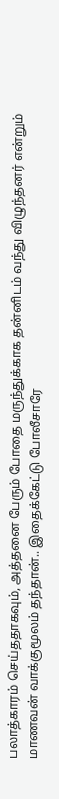பலாத்காரம் செய்ததாகவும், அத்தனை பேரும் போதை மருந்துக்காக தன்னிடம் வந்து விழுந்தனர் என்றும் மாணவன் வாக்குமூலம் தந்தான்.. இதைக்கேட்டு போலீசாரே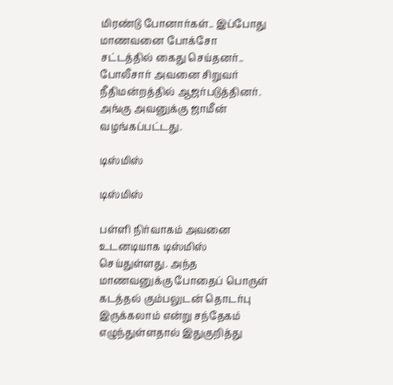மிரண்டு போனார்கள்.. இப்போது மாணவனை போக்சோ சட்டத்தில் கைது செய்தனர்.. போலீசார் அவனை சிறுவர் நீதிமன்றத்தில் ஆஜர்படுத்தினர். அங்கு அவனுக்கு ஜாமீன் வழங்கப்பட்டது.

டிஸ்மிஸ்

டிஸ்மிஸ்

பள்ளி நிர்வாகம் அவனை உடனடியாக டிஸ்மிஸ் செய்துள்ளது. அந்த மாணவனுக்கு போதைப் பொருள் கடத்தல் கும்பலுடன் தொடர்பு இருக்கலாம் என்று சந்தேகம் எழுந்துள்ளதால் இதுகுறித்து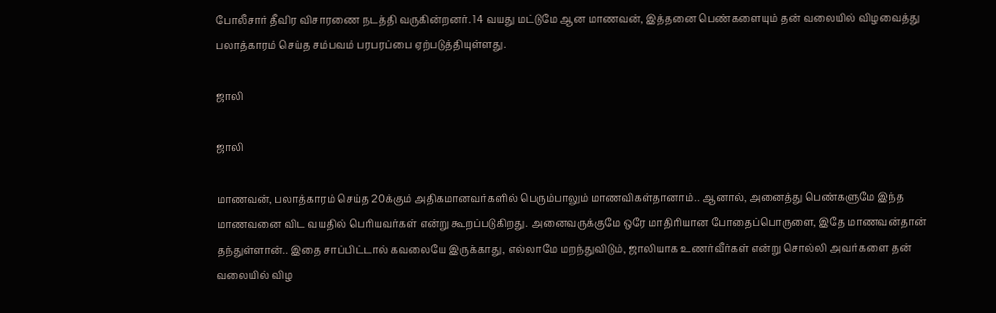போலீசார் தீவிர விசாரணை நடத்தி வருகின்றனர். 14 வயது மட்டுமே ஆன மாணவன், இத்தனை பெண்களையும் தன் வலையில் விழவைத்து பலாத்காரம் செய்த சம்பவம் பரபரப்பை ஏற்படுத்தியுள்ளது.

ஜாலி

ஜாலி

மாணவன், பலாத்காரம் செய்த 20க்கும் அதிகமானவர்களில் பெரும்பாலும் மாணவிகள்தானாம்.. ஆனால், அனைத்து பெண்களுமே இந்த மாணவனை விட வயதில் பெரியவர்கள் என்று கூறப்படுகிறது. அனைவருக்குமே ஒரே மாதிரியான போதைப்பொருளை, இதே மாணவன்தான் தந்துள்ளான்.. இதை சாப்பிட்டால் கவலையே இருக்காது, எல்லாமே மறந்துவிடும், ஜாலியாக உணர்வீர்கள் என்று சொல்லி அவர்களை தன் வலையில் விழ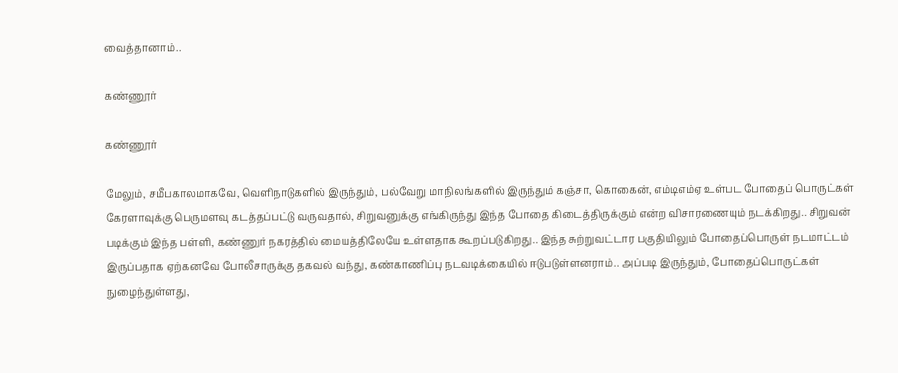வைத்தானாம்..

கண்ணூர்

கண்ணூர்

மேலும், சமீபகாலமாகவே, வெளிநாடுகளில் இருந்தும், பல்வேறு மாநிலங்களில் இருந்தும் கஞ்சா, கொகைன், எம்டிஎம்ஏ உள்பட போதைப் பொருட்கள் கேரளாவுக்கு பெருமளவு கடத்தப்பட்டு வருவதால், சிறுவனுக்கு எங்கிருந்து இந்த போதை கிடைத்திருக்கும் என்ற விசாரணையும் நடக்கிறது.. சிறுவன் படிக்கும் இந்த பள்ளி, கண்ணுர் நகரத்தில் மையத்திலேயே உள்ளதாக கூறப்படுகிறது.. இந்த சுற்றுவட்டார பகுதியிலும் போதைப்பொருள் நடமாட்டம் இருப்பதாக ஏற்கனவே போலீசாருக்கு தகவல் வந்து, கண்காணிப்பு நடவடிக்கையில் ஈடுபடுள்ளனராம்.. அப்படி இருந்தும், போதைப்பொருட்கள் நுழைந்துள்ளது,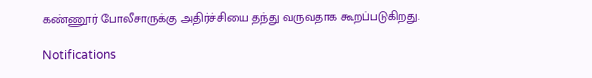கண்ணூர் போலீசாருக்கு அதிர்ச்சியை தந்து வருவதாக கூறப்படுகிறது.

Notifications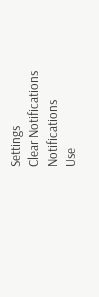Settings
Clear Notifications
Notifications
Use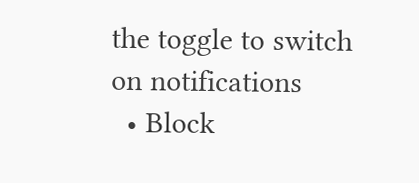the toggle to switch on notifications
  • Block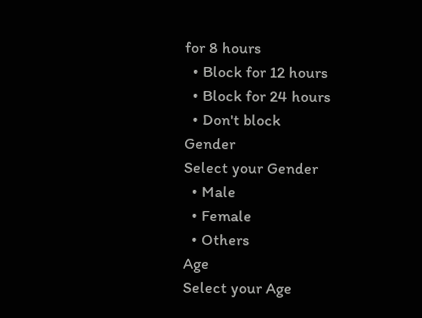for 8 hours
  • Block for 12 hours
  • Block for 24 hours
  • Don't block
Gender
Select your Gender
  • Male
  • Female
  • Others
Age
Select your Age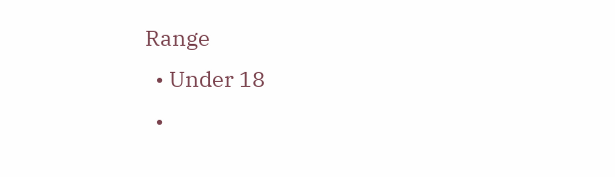Range
  • Under 18
  •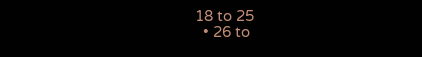18 to 25
  • 26 to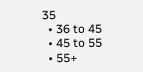35
  • 36 to 45
  • 45 to 55
  • 55+